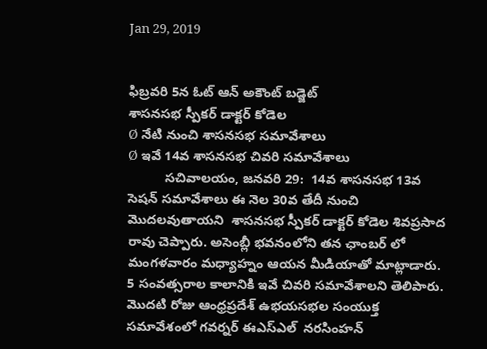Jan 29, 2019


ఫిబ్రవరి 5న ఓట్ ఆన్ అకౌంట్ బడ్జెట్
శాసనసభ స్పీకర్ డాక్టర్ కోడెల
Ø నేటి నుంచి శాసనసభ సమావేశాలు
Ø ఇవే 14వ శాసనసభ చివరి సమావేశాలు
          సచివాలయం, జనవరి 29:  14వ శాసనసభ 13వ సెషన్ సమావేశాలు ఈ నెల 30వ తేదీ నుంచి మొదలవుతాయని  శాసనసభ స్పీకర్ డాక్టర్ కోడెల శివప్రసాద రావు చెప్పారు. అసెంబ్లీ భవనంలోని తన ఛాంబర్ లో మంగళవారం మధ్యాహ్నం ఆయన మీడియాతో మాట్లాడారు. 5 సంవత్సరాల కాలానికి ఇవే చివరి సమావేశాలని తెలిపారు. మొదటి రోజు ఆంధ్రప్రదేశ్‌ ఉభయసభల సంయుక్త సమావేశంలో గవర్నర్‌ ఈఎస్ఎల్  నరసింహన్‌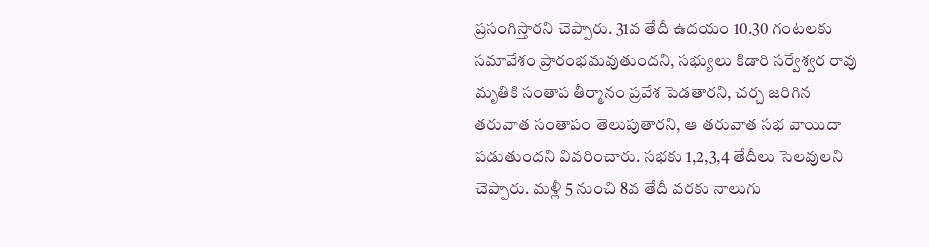ప్రసంగిస్తారని చెప్పారు. 31వ తేదీ ఉదయం 10.30 గంటలకు సమావేశం ప్రారంభమవుతుందని, సభ్యులు కిడారి సర్వేశ్వర రావు మృతికి సంతాప తీర్మానం ప్రవేశ పెడతారని, చర్చ జరిగిన తరువాత సంతాపం తెలుపుతారని, ఆ తరువాత సభ వాయిదా పడుతుందని వివరించారు. సభకు 1,2,3,4 తేదీలు సెలవులని చెప్పారు. మళ్లీ 5 నుంచి 8వ తేదీ వరకు నాలుగు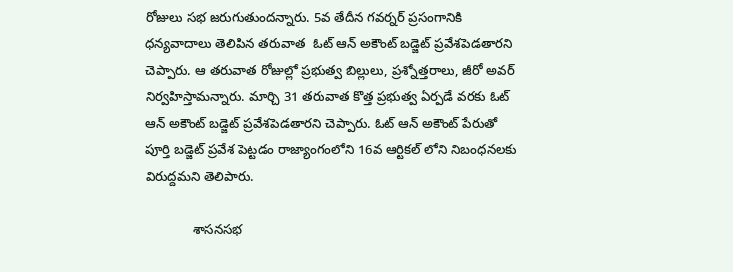రోజులు సభ జరుగుతుందన్నారు. 5వ తేదీన గవర్నర్ ప్రసంగానికి ధన్యవాదాలు తెలిపిన తరువాత  ఓట్ ఆన్ అకౌంట్ బడ్జెట్ ప్రవేశపెడతారని చెప్పారు. ఆ తరువాత రోజుల్లో ప్రభుత్వ బిల్లులు, ప్రశ్నోత్తరాలు, జీరో అవర్ నిర్వహిస్తామన్నారు. మార్చి 31 తరువాత కొత్త ప్రభుత్వ ఏర్పడే వరకు ఓట్ ఆన్ అకౌంట్ బడ్జెట్ ప్రవేశపెడతారని చెప్పారు. ఓట్ ఆన్ అకౌంట్ పేరుతో పూర్తి బడ్జెట్ ప్రవేశ పెట్టడం రాజ్యాంగంలోని 16వ ఆర్టికల్ లోని నిబంధనలకు విరుద్దమని తెలిపారు.

             శాసనసభ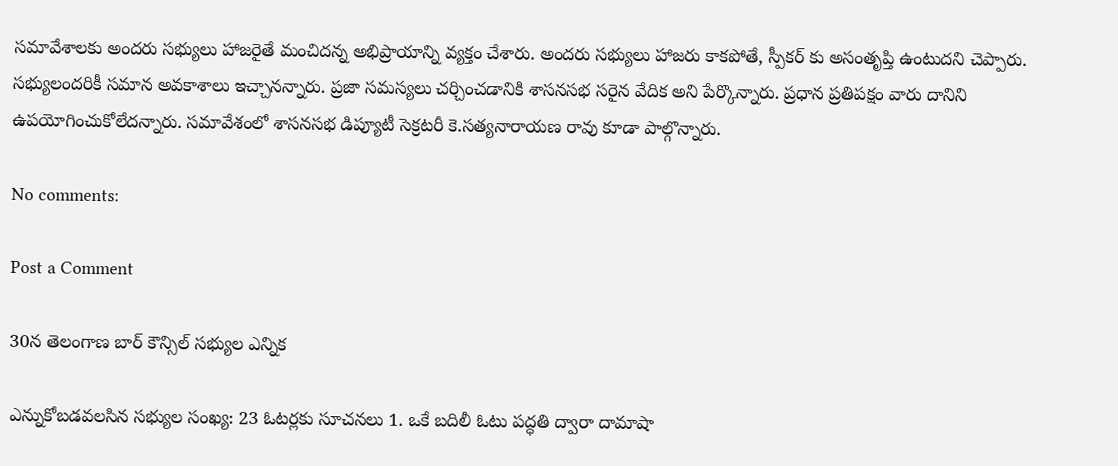సమావేశాలకు అందరు సభ్యులు హాజరైతే మంచిదన్న అభిప్రాయాన్ని వ్యక్తం చేశారు. అందరు సభ్యులు హాజరు కాకపోతే, స్పీకర్ కు అసంతృప్తి ఉంటుదని చెప్పారు. సభ్యులందరికీ సమాన అవకాశాలు ఇచ్చానన్నారు. ప్రజా సమస్యలు చర్చించడానికి శాసనసభ సరైన వేదిక అని పేర్కొన్నారు. ప్రధాన ప్రతిపక్షం వారు దానిని ఉపయోగించుకోలేదన్నారు. సమావేశంలో శాసనసభ డిప్యూటీ సెక్రటరీ కె.సత్యనారాయణ రావు కూడా పాల్గొన్నారు.

No comments:

Post a Comment

30న తెలంగాణ బార్ కౌన్సిల్‌ సభ్యుల ఎన్నిక

ఎన్నుకోబడవలసిన సభ్యుల సంఖ్య: 23 ఓటర్లకు సూచనలు 1. ఒకే బదిలీ ఓటు పద్ధతి ద్వారా దామాషా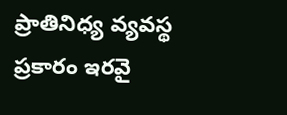ప్రాతినిధ్య వ్యవస్థ ప్రకారం ఇరవై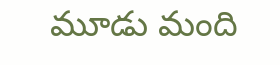మూడు మంది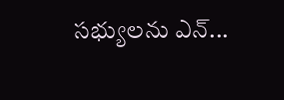సభ్యులను ఎన్...